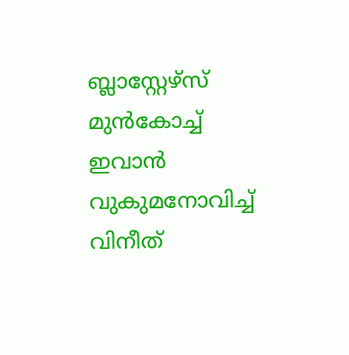ബ്ലാസ്റ്റേഴ്‌സ് മുൻകോച്ച് ഇവാൻ വുകുമനോവിച്ച് വിനീത്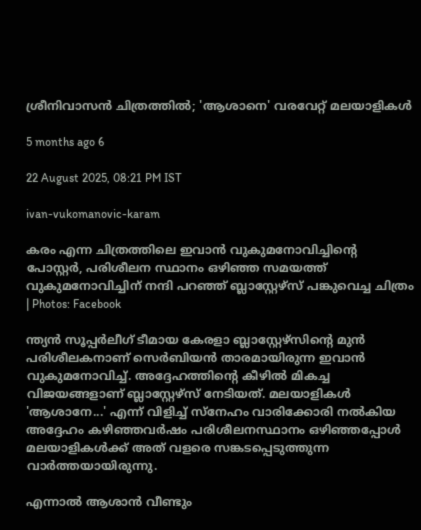ശ്രീനിവാസൻ ചിത്രത്തിൽ; 'ആശാനെ' വരവേറ്റ് മലയാളികൾ

5 months ago 6

22 August 2025, 08:21 PM IST

ivan-vukomanovic-karam

കരം എന്ന ചിത്രത്തിലെ ഇവാൻ വുകുമനോവിച്ചിന്റെ പോസ്റ്റർ, പരിശീലന സ്ഥാനം ഒഴിഞ്ഞ സമയത്ത് വുകുമനോവിച്ചിന് നന്ദി പറഞ്ഞ് ബ്ലാസ്റ്റേഴ്സ് പങ്കുവെച്ച ചിത്രം | Photos: Facebook

ന്ത്യന്‍ സൂപ്പര്‍ലീഗ് ടീമായ കേരളാ ബ്ലാസ്റ്റേഴ്‌സിന്റെ മുന്‍ പരിശീലകനാണ് സെര്‍ബിയന്‍ താരമായിരുന്ന ഇവാന്‍ വുകുമനോവിച്ച്. അദ്ദേഹത്തിന്റെ കീഴില്‍ മികച്ച വിജയങ്ങളാണ് ബ്ലാസ്റ്റേഴ്‌സ് നേടിയത്. മലയാളികള്‍ 'ആശാനേ...' എന്ന് വിളിച്ച് സ്‌നേഹം വാരിക്കോരി നല്‍കിയ അദ്ദേഹം കഴിഞ്ഞവര്‍ഷം പരിശീലനസ്ഥാനം ഒഴിഞ്ഞപ്പോള്‍ മലയാളികള്‍ക്ക് അത് വളരെ സങ്കടപ്പെടുത്തുന്ന വാര്‍ത്തയായിരുന്നു.

എന്നാല്‍ ആശാന്‍ വീണ്ടും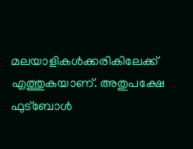മലയാളികള്‍ക്കരികിലേക്ക് എത്തുകയാണ്. അതുപക്ഷേ ഫുട്‌ബോള്‍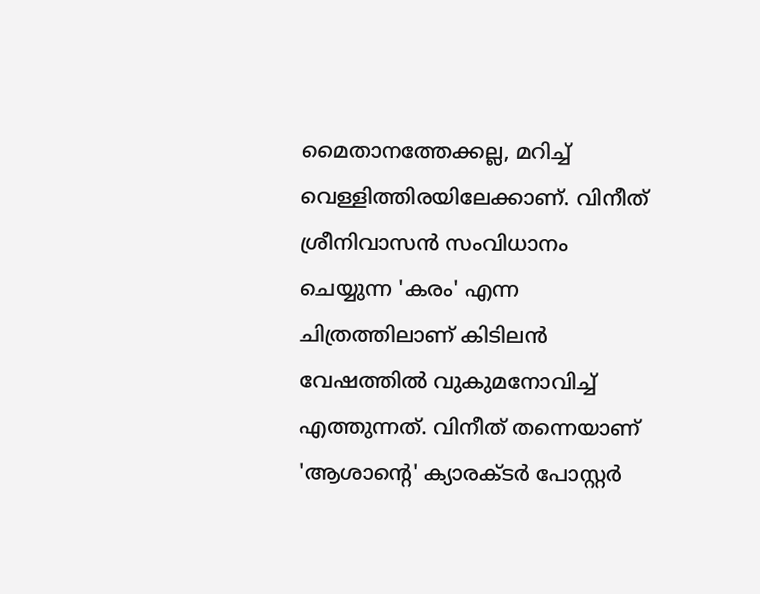മൈതാനത്തേക്കല്ല, മറിച്ച് വെള്ളിത്തിരയിലേക്കാണ്. വിനീത് ശ്രീനിവാസന്‍ സംവിധാനം ചെയ്യുന്ന 'കരം' എന്ന ചിത്രത്തിലാണ് കിടിലന്‍ വേഷത്തില്‍ വുകുമനോവിച്ച് എത്തുന്നത്. വിനീത് തന്നെയാണ് 'ആശാന്റെ' ക്യാരക്ടര്‍ പോസ്റ്റര്‍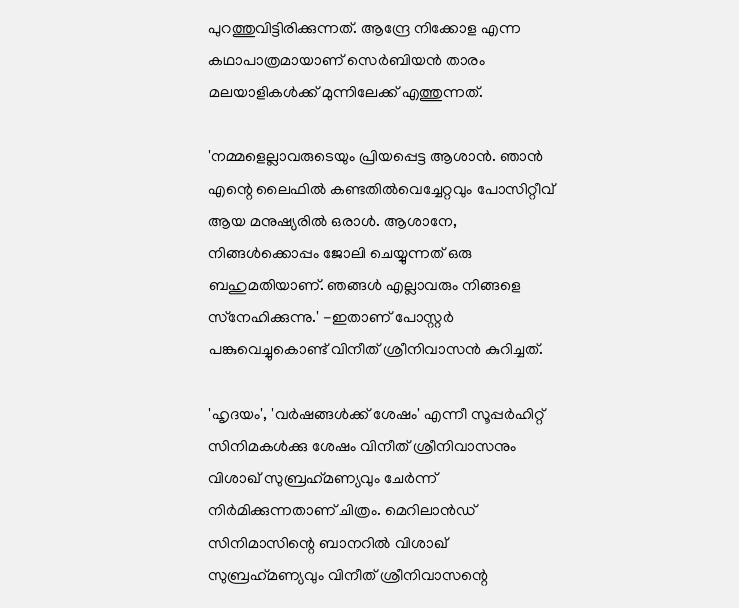പുറത്തുവിട്ടിരിക്കുന്നത്. ആന്ദ്രേ നിക്കോള എന്ന കഥാപാത്രമായാണ് സെര്‍ബിയന്‍ താരം മലയാളികള്‍ക്ക് മുന്നിലേക്ക് എത്തുന്നത്.

'നമ്മളെല്ലാവരുടെയും പ്രിയപ്പെട്ട ആശാന്‍. ഞാന്‍ എന്റെ ലൈഫില്‍ കണ്ടതില്‍വെച്ചേറ്റവും പോസിറ്റീവ് ആയ മനുഷ്യരില്‍ ഒരാള്‍. ആശാനേ, നിങ്ങള്‍ക്കൊപ്പം ജോലി ചെയ്യുന്നത് ഒരു ബഹുമതിയാണ്. ഞങ്ങള്‍ എല്ലാവരും നിങ്ങളെ സ്‌നേഹിക്കുന്നു.' -ഇതാണ് പോസ്റ്റര്‍ പങ്കുവെച്ചുകൊണ്ട് വിനീത് ശ്രീനിവാസന്‍ കുറിച്ചത്.

'ഹൃദയം', 'വര്‍ഷങ്ങള്‍ക്ക് ശേഷം' എന്നീ സൂപ്പര്‍ഹിറ്റ് സിനിമകള്‍ക്കു ശേഷം വിനീത് ശ്രീനിവാസനും വിശാഖ് സുബ്രഹ്‌മണ്യവും ചേര്‍ന്ന് നിര്‍മിക്കുന്നതാണ് ചിത്രം. മെറിലാന്‍ഡ് സിനിമാസിന്റെ ബാനറില്‍ വിശാഖ് സുബ്രഹ്‌മണ്യവും വിനീത് ശ്രീനിവാസന്റെ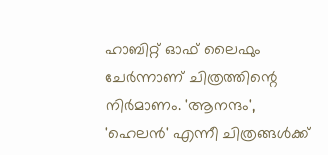ഹാബിറ്റ് ഓഫ് ലൈഫും ചേര്‍ന്നാണ് ചിത്രത്തിന്റെ നിര്‍മാണം. 'ആനന്ദം', 'ഹെലന്‍' എന്നീ ചിത്രങ്ങള്‍ക്ക്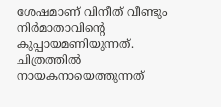ശേഷമാണ് വിനീത് വീണ്ടും നിര്‍മാതാവിന്റെ കുപ്പായമണിയുന്നത്. ചിത്രത്തില്‍ നായകനായെത്തുന്നത്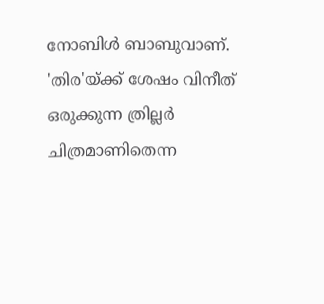നോബിള്‍ ബാബുവാണ്. 'തിര'യ്ക്ക് ശേഷം വിനീത് ഒരുക്കുന്ന ത്രില്ലര്‍ ചിത്രമാണിതെന്ന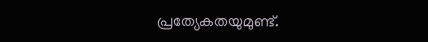പ്രത്യേകതയുമുണ്ട്.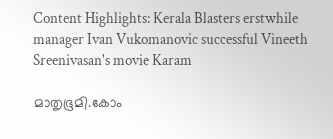Content Highlights: Kerala Blasters erstwhile manager Ivan Vukomanovic successful Vineeth Sreenivasan's movie Karam

മാതൃഭൂമി.കോം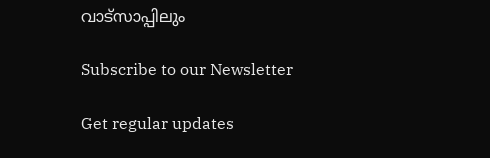വാട്സാപ്പിലും

Subscribe to our Newsletter

Get regular updates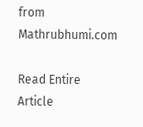from Mathrubhumi.com

Read Entire Article